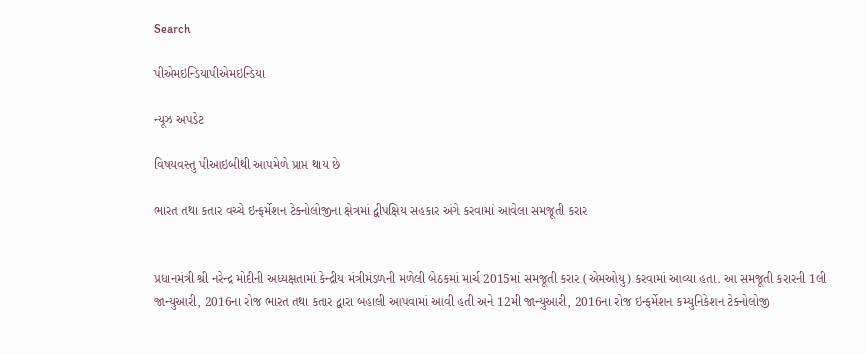Search

પીએમઇન્ડિયાપીએમઇન્ડિયા

ન્યૂઝ અપડેટ

વિષયવસ્તુ પીઆઇબીથી આપમેળે પ્રાપ્ત થાય છે

ભારત તથા કતાર વચ્ચે ઇન્ફર્મેશન ટેક્નોલોજીના ક્ષેત્રમાં દ્વીપક્ષિય સહકાર અંગે કરવામાં આવેલા સમજૂતી કરાર


પ્રધાનમંત્રી શ્રી નરેન્દ્ર મોદીની અધ્યક્ષતામાં કેન્દ્રીય મંત્રીમંડળની મળેલી બેઠકમાં માર્ચ 2015માં સમજૂતી કરાર (એમઓયુ) કરવામાં આવ્યા હતા. આ સમજૂતી કરારની 1લી જાન્યુઆરી, 2016ના રોજ ભારત તથા કતાર દ્વારા બહાલી આપવામાં આવી હતી અને 12મી જાન્યુઆરી, 2016ના રોજ ઇન્ફર્મેશન કમ્યુનિકેશન ટેક્નોલોજી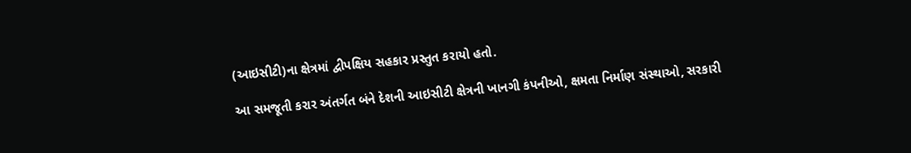(આઇસીટી)ના ક્ષેત્રમાં દ્વીપક્ષિય સહકાર પ્રસ્તુત કરાયો હતો.

આ સમજૂતી કરાર અંતર્ગત બંને દેશની આઇસીટી ક્ષેત્રની ખાનગી કંપનીઓ, ક્ષમતા નિર્માણ સંસ્થાઓ, સરકારી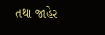તથા જાહેર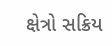ક્ષેત્રો સક્રિય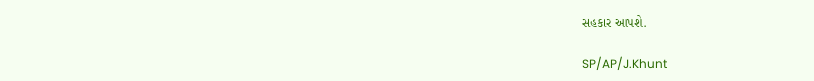સહકાર આપશે.

SP/AP/J.Khunt